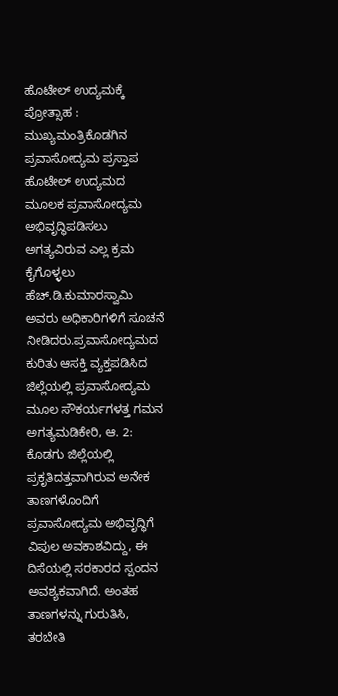ಹೊಟೇಲ್ ಉದ್ಯಮಕ್ಕೆ ಪ್ರೋತ್ಸಾಹ : ಮುಖ್ಯಮಂತ್ರಿಕೊಡಗಿನ ಪ್ರವಾಸೋದ್ಯಮ ಪ್ರಸ್ತಾಪ ಹೊಟೇಲ್ ಉದ್ಯಮದ ಮೂಲಕ ಪ್ರವಾಸೋದ್ಯಮ ಅಭಿವೃದ್ಧಿಪಡಿಸಲು ಅಗತ್ಯವಿರುವ ಎಲ್ಲ ಕ್ರಮ ಕೈಗೊಳ್ಳಲು ಹೆಚ್.ಡಿ.ಕುಮಾರಸ್ವಾಮಿ ಅವರು ಅಧಿಕಾರಿಗಳಿಗೆ ಸೂಚನೆ ನೀಡಿದರು.ಪ್ರವಾಸೋದ್ಯಮದ ಕುರಿತು ಆಸಕ್ತಿ ವ್ಯಕ್ತಪಡಿಸಿದ
ಜಿಲ್ಲೆಯಲ್ಲಿ ಪ್ರವಾಸೋದ್ಯಮ ಮೂಲ ಸೌಕರ್ಯಗಳತ್ತ ಗಮನ ಅಗತ್ಯಮಡಿಕೇರಿ, ಆ. 2: ಕೊಡಗು ಜಿಲ್ಲೆಯಲ್ಲಿ ಪ್ರಕೃತಿದತ್ತವಾಗಿರುವ ಅನೇಕ ತಾಣಗಳೊಂದಿಗೆ ಪ್ರವಾಸೋದ್ಯಮ ಅಭಿವೃದ್ಧಿಗೆ ವಿಪುಲ ಅವಕಾಶವಿದ್ದು, ಈ ದಿಸೆಯಲ್ಲಿ ಸರಕಾರದ ಸ್ಪಂದನ ಅವಶ್ಯಕವಾಗಿದೆ. ಅಂತಹ ತಾಣಗಳನ್ನು ಗುರುತಿಸಿ,
ತರಬೇತಿ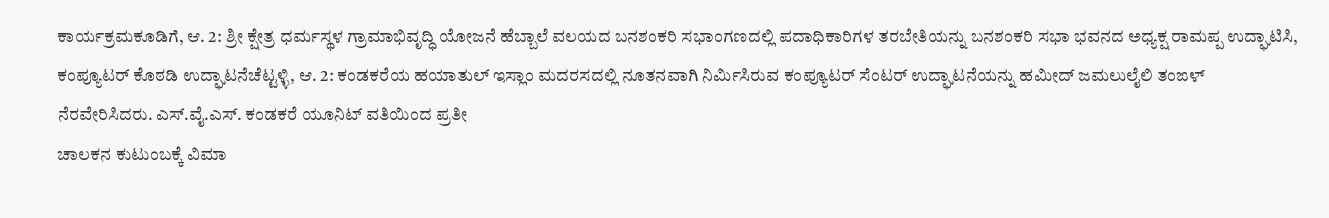ಕಾರ್ಯಕ್ರಮಕೂಡಿಗೆ, ಆ. 2: ಶ್ರೀ ಕ್ಷೇತ್ರ ಧರ್ಮಸ್ಥಳ ಗ್ರಾಮಾಭಿವೃದ್ಧಿ ಯೋಜನೆ ಹೆಬ್ಬಾಲೆ ವಲಯದ ಬನಶಂಕರಿ ಸಭಾಂಗಣದಲ್ಲಿ ಪದಾಧಿಕಾರಿಗಳ ತರಬೇತಿಯನ್ನು ಬನಶಂಕರಿ ಸಭಾ ಭವನದ ಅಧ್ಯಕ್ಷ ರಾಮಪ್ಪ ಉದ್ಘಾಟಿಸಿ,
ಕಂಪ್ಯೂಟರ್ ಕೊಠಡಿ ಉದ್ಘಾಟನೆಚೆಟ್ಟಳ್ಳಿ, ಆ. 2: ಕಂಡಕರೆಯ ಹಯಾತುಲ್ ಇಸ್ಲಾಂ ಮದರಸದಲ್ಲಿ ನೂತನವಾಗಿ ನಿರ್ಮಿಸಿರುವ ಕಂಪ್ಯೂಟರ್ ಸೆಂಟರ್ ಉದ್ಘಾಟನೆಯನ್ನು ಹಮೀದ್ ಜಮಲುಲೈಲಿ ತಂಙಳ್ ನೆರವೇರಿಸಿದರು. ಎಸ್.ವೈ.ಎಸ್. ಕಂಡಕರೆ ಯೂನಿಟ್ ವತಿಯಿಂದ ಪ್ರತೀ
ಚಾಲಕನ ಕುಟುಂಬಕ್ಕೆ ವಿಮಾ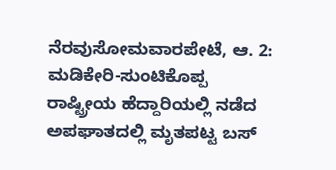ನೆರವುಸೋಮವಾರಪೇಟೆ, ಆ. 2: ಮಡಿಕೇರಿ-ಸುಂಟಿಕೊಪ್ಪ ರಾಷ್ಟ್ರೀಯ ಹೆದ್ದಾರಿಯಲ್ಲಿ ನಡೆದ ಅಪಘಾತದಲ್ಲಿ ಮೃತಪಟ್ಟ ಬಸ್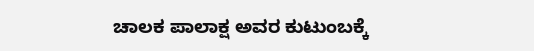ಚಾಲಕ ಪಾಲಾಕ್ಷ ಅವರ ಕುಟುಂಬಕ್ಕೆ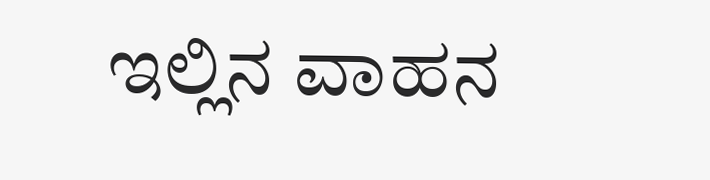ಇಲ್ಲಿನ ವಾಹನ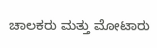ಚಾಲಕರು ಮತ್ತು ಮೋಟಾರು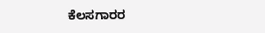ಕೆಲಸಗಾರರ